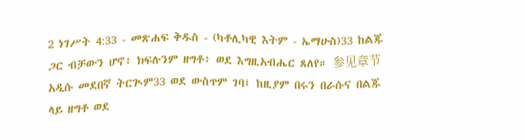2 ነገሥት 4:33 - መጽሐፍ ቅዱስ - (ካቶሊካዊ እትም - ኤማሁስ)33 ከልጁ ጋር ብቻውን ሆኖ፥ ክፍሉንም ዘግቶ፥ ወደ እግዚአብሔር ጸለየ። 参见章节አዲሱ መደበኛ ትርጒም33 ወደ ውስጥም ገባ፤ ከዚያም በሩን በራሱና በልጁ ላይ ዘግቶ ወደ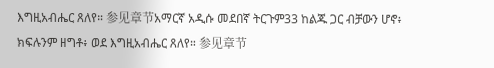እግዚአብሔር ጸለየ። 参见章节አማርኛ አዲሱ መደበኛ ትርጉም33 ከልጁ ጋር ብቻውን ሆኖ፥ ክፍሉንም ዘግቶ፥ ወደ እግዚአብሔር ጸለየ። 参见章节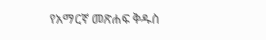የአማርኛ መጽሐፍ ቅዱስ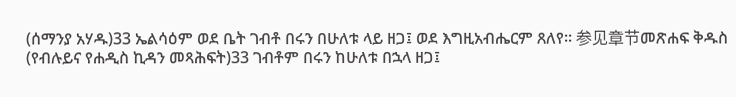(ሰማንያ አሃዱ)33 ኤልሳዕም ወደ ቤት ገብቶ በሩን በሁለቱ ላይ ዘጋ፤ ወደ እግዚአብሔርም ጸለየ። 参见章节መጽሐፍ ቅዱስ (የብሉይና የሐዲስ ኪዳን መጻሕፍት)33 ገብቶም በሩን ከሁለቱ በኋላ ዘጋ፤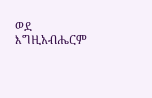ወደ እግዚአብሔርም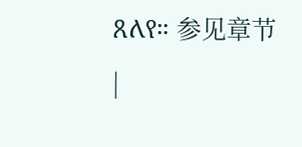ጸለየ። 参见章节 |